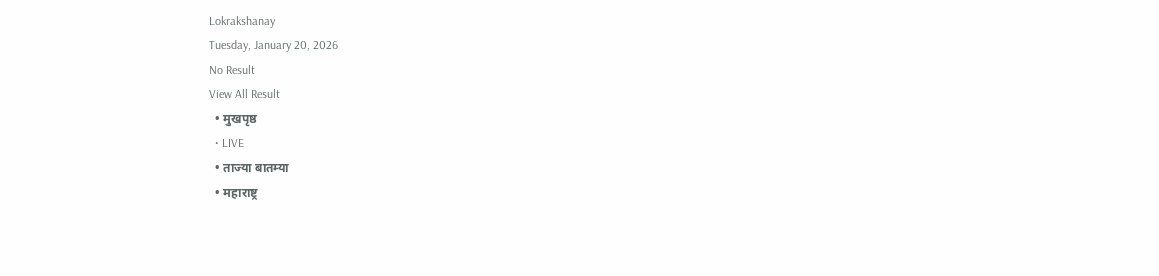Lokrakshanay
Tuesday, January 20, 2026
No Result
View All Result
  • मुखपृष्ठ
  • LIVE
  • ताज्या बातम्या
  • महाराष्ट्र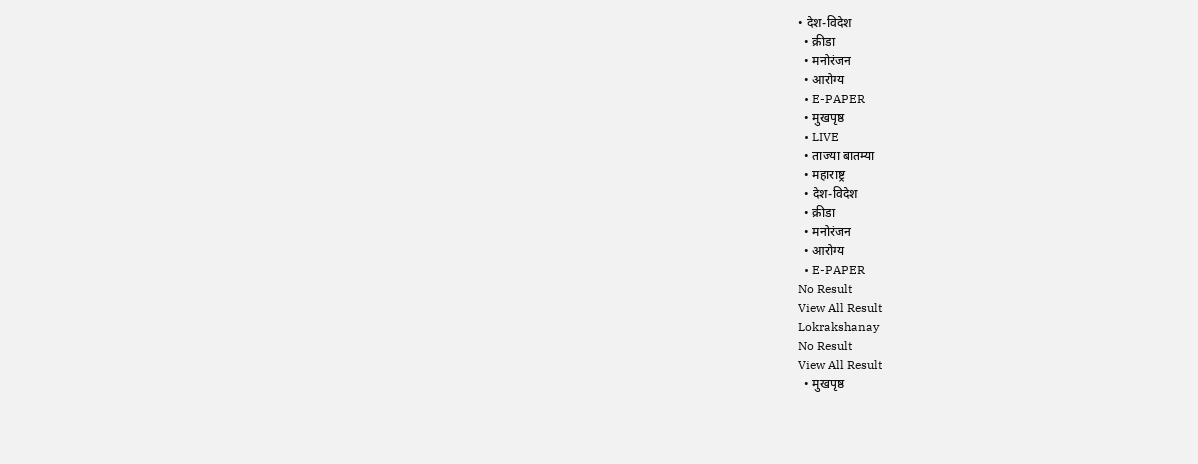• देश-विदेश
  • क्रीडा
  • मनोरंजन
  • आरोग्य
  • E-PAPER
  • मुखपृष्ठ
  • LIVE
  • ताज्या बातम्या
  • महाराष्ट्र
  • देश-विदेश
  • क्रीडा
  • मनोरंजन
  • आरोग्य
  • E-PAPER
No Result
View All Result
Lokrakshanay
No Result
View All Result
  • मुखपृष्ठ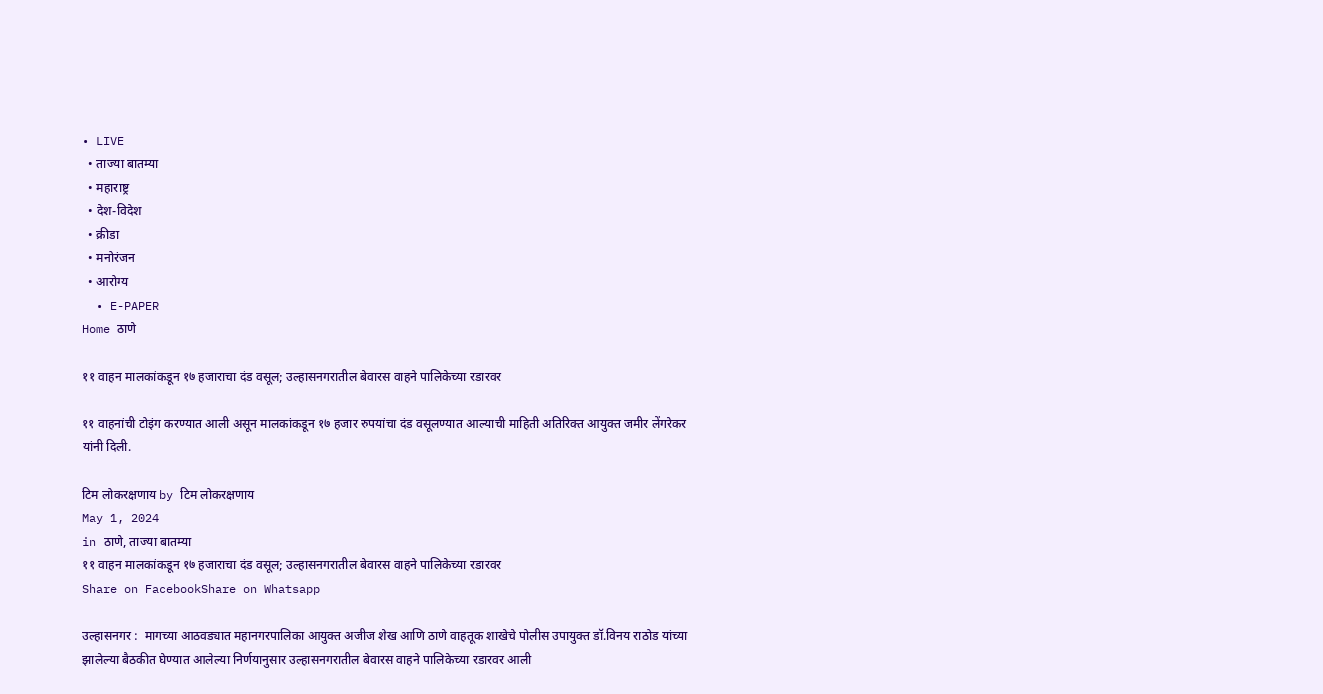• LIVE
  • ताज्या बातम्या
  • महाराष्ट्र
  • देश-विदेश
  • क्रीडा
  • मनोरंजन
  • आरोग्य
  • E-PAPER
Home ठाणे

११ वाहन मालकांकडून १७ हजाराचा दंड वसूल; उल्हासनगरातील बेवारस वाहने पालिकेच्या रडारवर

११ वाहनांची टोइंग करण्यात आली असून मालकांकडून १७ हजार रुपयांचा दंड वसूलण्यात आल्याची माहिती अतिरिक्त आयुक्त जमीर लेंगरेकर यांनी दिली.

टिम लोकरक्षणाय by टिम लोकरक्षणाय
May 1, 2024
in ठाणे, ताज्या बातम्या
११ वाहन मालकांकडून १७ हजाराचा दंड वसूल; उल्हासनगरातील बेवारस वाहने पालिकेच्या रडारवर
Share on FacebookShare on Whatsapp

उल्हासनगर :  मागच्या आठवड्यात महानगरपालिका आयुक्त अजीज शेख आणि ठाणे वाहतूक शाखेचे पोलीस उपायुक्त डॉ.विनय राठोड यांच्या झालेल्या बैठकीत घेण्यात आलेल्या निर्णयानुसार उल्हासनगरातील बेवारस वाहने पालिकेच्या रडारवर आली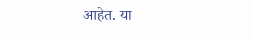आहेत. या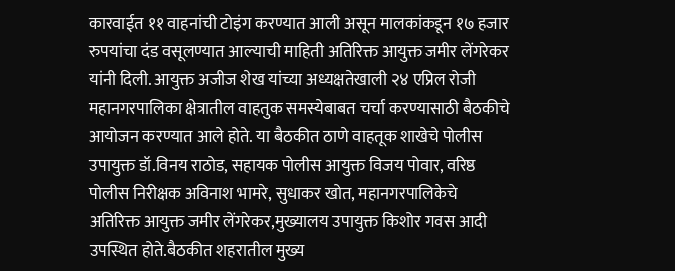कारवाईत ११ वाहनांची टोइंग करण्यात आली असून मालकांकडून १७ हजार रुपयांचा दंड वसूलण्यात आल्याची माहिती अतिरिक्त आयुक्त जमीर लेंगरेकर यांनी दिली. आयुक्त अजीज शेख यांच्या अध्यक्षतेखाली २४ एप्रिल रोजी महानगरपालिका क्षेत्रातील वाहतुक समस्येबाबत चर्चा करण्यासाठी बैठकीचे आयोजन करण्यात आले होते. या बैठकीत ठाणे वाहतूक शाखेचे पोलीस उपायुक्त डॉ.विनय राठोड, सहायक पोलीस आयुक्त विजय पोवार, वरिष्ठ पोलीस निरीक्षक अविनाश भामरे, सुधाकर खोत, महानगरपालिकेचे अतिरिक्त आयुक्त जमीर लेंगरेकर,मुख्यालय उपायुक्त किशोर गवस आदी उपस्थित होते.बैठकीत शहरातील मुख्य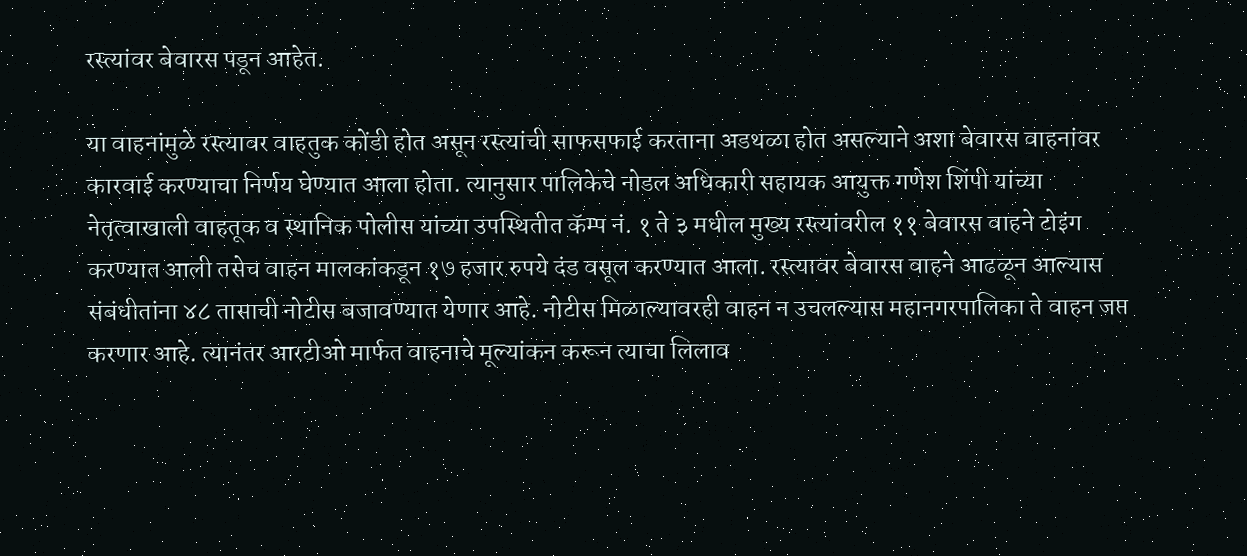रस्त्यांवर बेवारस पडून आहेत.

या वाहनांमुळे रस्त्यावर वाहतुक कोंडी होत असून रस्त्यांची साफसफाई करताना अडथळा होत असल्याने अशा बेवारस वाहनांवर कारवाई करण्याचा निर्णय घेण्यात आला होता. त्यानुसार पालिकेचे नोडल अधिकारी सहायक आयुक्त गणेश शिंपी यांच्या नेतृत्वाखाली वाहतूक व स्थानिक पोलीस यांच्या उपस्थितीत कॅम्प नं. १ ते ३ मधील मुख्य रस्त्यांवरील ११ बेवारस वाहने टोइंग करण्यात आली तसेच वाहन मालकांकडून १७ हजार रुपये दंड वसूल करण्यात आला. रस्त्यावर बेवारस वाहने आढळून आल्यास संबंधीतांना ४८ तासाची नोटीस बजावण्यात येणार आहे. नोटीस मिळाल्यावरही वाहन न उचलल्यास महानगरपालिका ते वाहन जप्त करणार आहे. त्यानंतर आरटीओ मार्फत वाहनाचे मूल्यांकन करून त्याचा लिलाव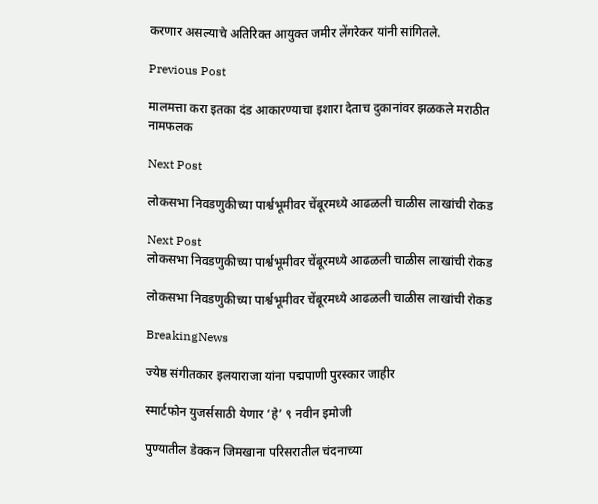करणार असल्याचे अतिरिक्त आयुक्त जमीर लेंगरेकर यांनी सांगितले.

Previous Post

मालमत्ता करा इतका दंड आकारण्याचा इशारा देताच दुकानांवर झळकले मराठीत नामफलक

Next Post

लोकसभा निवडणुकीच्या पार्श्वभूमीवर चेंबूरमध्ये आढळली चाळीस लाखांची रोकड

Next Post
लोकसभा निवडणुकीच्या पार्श्वभूमीवर चेंबूरमध्ये आढळली चाळीस लाखांची रोकड

लोकसभा निवडणुकीच्या पार्श्वभूमीवर चेंबूरमध्ये आढळली चाळीस लाखांची रोकड

BreakingNews

ज्येष्ठ संगीतकार इलयाराजा यांना पद्मपाणी पुरस्कार जाहीर

स्मार्टफोन युजर्ससाठी येणार ‘हे’ ९ नवीन इमोजी

पुण्यातील डेक्कन जिमखाना परिसरातील चंदनाच्या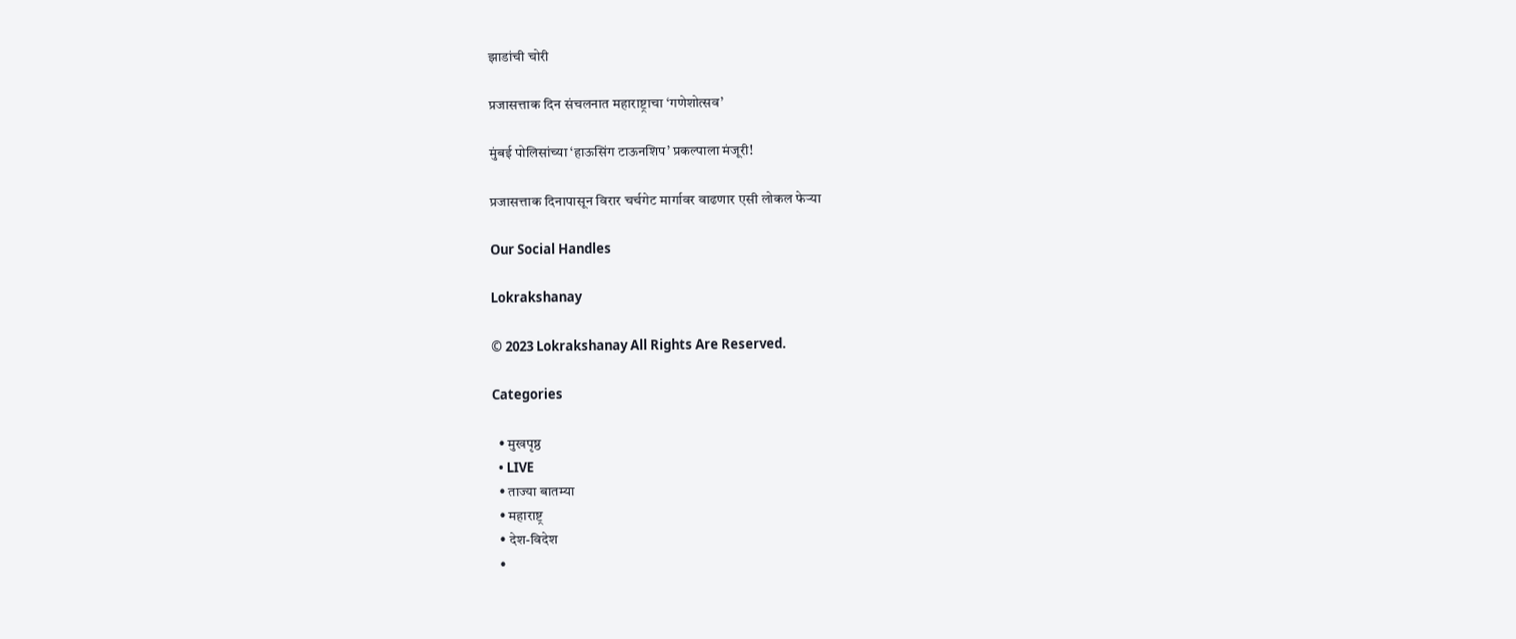झाडांची चोरी

प्रजासत्ताक दिन संचलनात महाराष्ट्राचा ‘गणेशोत्सव’

मुंबई पोलिसांच्या ‘हाऊसिंग टाऊनशिप’ प्रकल्पाला मंजूरी!

प्रजासत्ताक दिनापासून विरार चर्चगेट मार्गावर वाढणार एसी लोकल फेऱ्या

Our Social Handles

Lokrakshanay

© 2023 Lokrakshanay All Rights Are Reserved.

Categories

  • मुखपृष्ठ
  • LIVE
  • ताज्या बातम्या
  • महाराष्ट्र
  • देश-विदेश
  •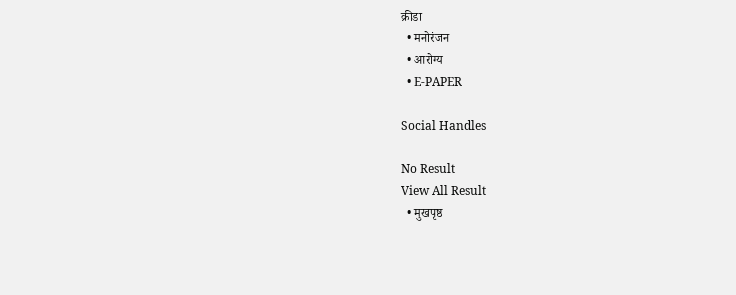क्रीडा
  • मनोरंजन
  • आरोग्य
  • E-PAPER

Social Handles

No Result
View All Result
  • मुखपृष्ठ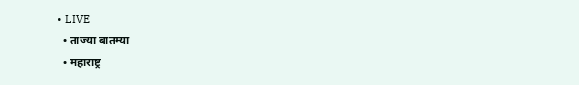• LIVE
  • ताज्या बातम्या
  • महाराष्ट्र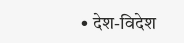• देश-विदेश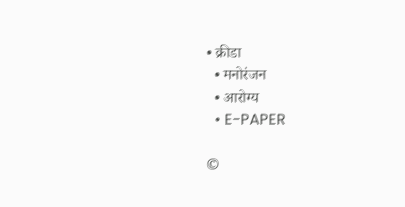• क्रीडा
  • मनोरंजन
  • आरोग्य
  • E-PAPER

©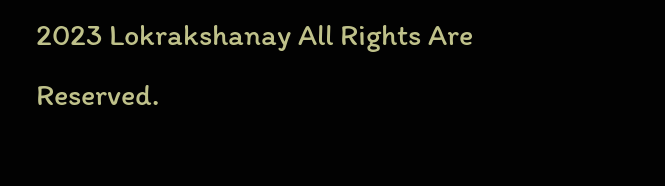2023 Lokrakshanay All Rights Are Reserved.